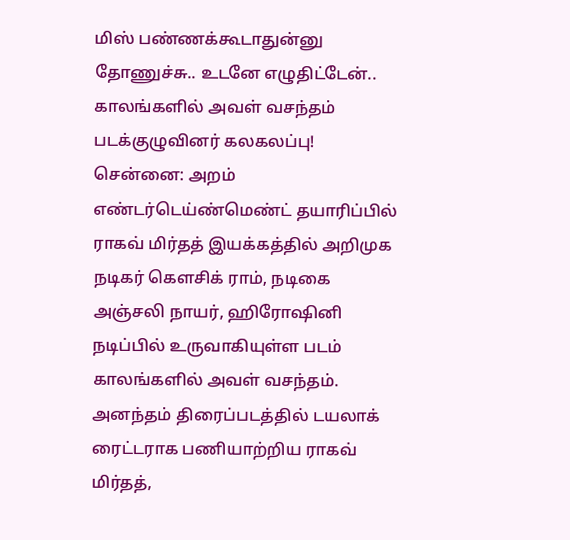மிஸ் பண்ணக்கூடாதுன்னு தோணுச்சு.. உடனே எழுதிட்டேன்.. காலங்களில் அவள் வசந்தம் படக்குழுவினர் கலகலப்பு!
சென்னை: அறம் எண்டர்டெய்ண்மெண்ட் தயாரிப்பில் ராகவ் மிர்தத் இயக்கத்தில் அறிமுக நடிகர் கௌசிக் ராம், நடிகை அஞ்சலி நாயர், ஹிரோஷினி நடிப்பில் உருவாகியுள்ள படம் காலங்களில் அவள் வசந்தம்.
அனந்தம் திரைப்படத்தில் டயலாக் ரைட்டராக பணியாற்றிய ராகவ் மிர்தத்,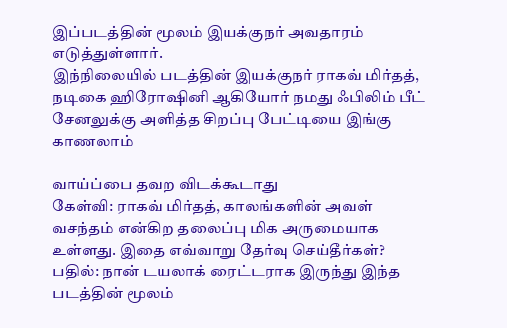இப்படத்தின் மூலம் இயக்குநர் அவதாரம் எடுத்துள்ளார்.
இந்நிலையில் படத்தின் இயக்குநர் ராகவ் மிர்தத், நடிகை ஹிரோஷினி ஆகியோர் நமது ஃபிலிம் பீட் சேனலுக்கு அளித்த சிறப்பு பேட்டியை இங்கு காணலாம்

வாய்ப்பை தவற விடக்கூடாது
கேள்வி: ராகவ் மிர்தத், காலங்களின் அவள் வசந்தம் என்கிற தலைப்பு மிக அருமையாக உள்ளது. இதை எவ்வாறு தேர்வு செய்தீர்கள்?
பதில்: நான் டயலாக் ரைட்டராக இருந்து இந்த படத்தின் மூலம்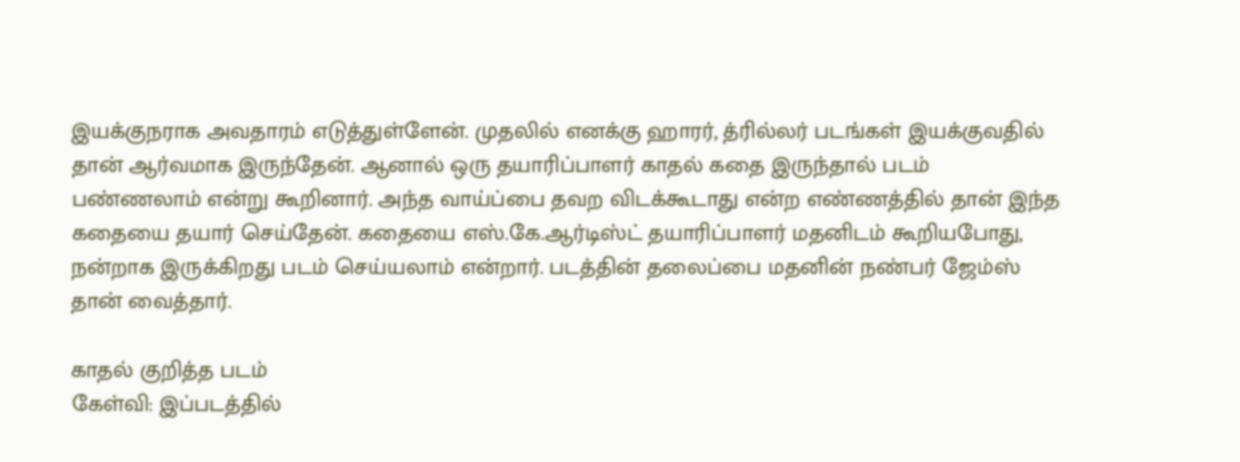இயக்குநராக அவதாரம் எடுத்துள்ளேன். முதலில் எனக்கு ஹாரர், த்ரில்லர் படங்கள் இயக்குவதில் தான் ஆர்வமாக இருந்தேன். ஆனால் ஒரு தயாரிப்பாளர் காதல் கதை இருந்தால் படம் பண்ணலாம் என்று கூறினார். அந்த வாய்ப்பை தவற விடக்கூடாது என்ற எண்ணத்தில் தான் இந்த கதையை தயார் செய்தேன். கதையை எஸ்.கே.ஆர்டிஸ்ட் தயாரிப்பாளர் மதனிடம் கூறியபோது, நன்றாக இருக்கிறது படம் செய்யலாம் என்றார். படத்தின் தலைப்பை மதனின் நண்பர் ஜேம்ஸ் தான் வைத்தார்.

காதல் குறித்த படம்
கேள்வி: இப்படத்தில்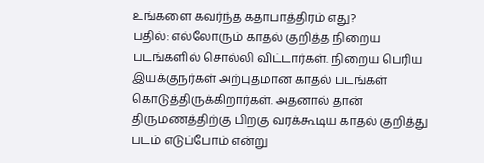உங்களை கவர்ந்த கதாபாத்திரம் எது?
பதில்: எல்லோரும் காதல் குறித்த நிறைய படங்களில் சொல்லி விட்டார்கள். நிறைய பெரிய இயக்குநர்கள் அற்புதமான காதல் படங்கள் கொடுத்திருக்கிறார்கள். அதனால் தான் திருமணத்திற்கு பிறகு வரக்கூடிய காதல் குறித்து படம் எடுப்போம் என்று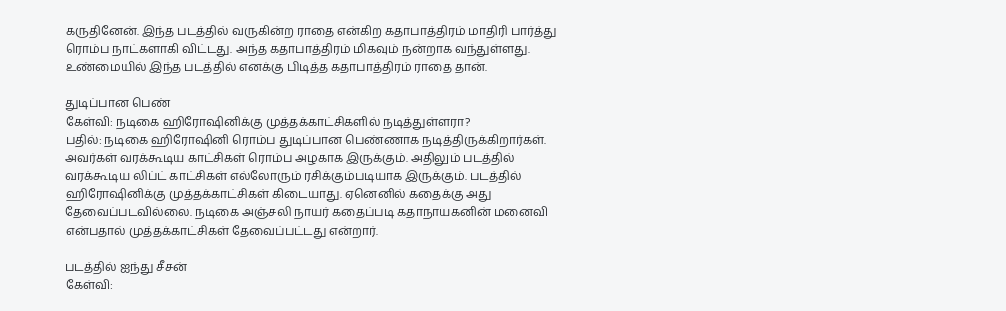கருதினேன். இந்த படத்தில் வருகின்ற ராதை என்கிற கதாபாத்திரம் மாதிரி பார்த்து ரொம்ப நாட்களாகி விட்டது. அந்த கதாபாத்திரம் மிகவும் நன்றாக வந்துள்ளது. உண்மையில் இந்த படத்தில் எனக்கு பிடித்த கதாபாத்திரம் ராதை தான்.

துடிப்பான பெண்
கேள்வி: நடிகை ஹிரோஷினிக்கு முத்தக்காட்சிகளில் நடித்துள்ளரா?
பதில்: நடிகை ஹிரோஷினி ரொம்ப துடிப்பான பெண்ணாக நடித்திருக்கிறார்கள். அவர்கள் வரக்கூடிய காட்சிகள் ரொம்ப அழகாக இருக்கும். அதிலும் படத்தில் வரக்கூடிய லிப்ட் காட்சிகள் எல்லோரும் ரசிக்கும்படியாக இருக்கும். படத்தில் ஹிரோஷினிக்கு முத்தக்காட்சிகள் கிடையாது. ஏனெனில் கதைக்கு அது தேவைப்படவில்லை. நடிகை அஞ்சலி நாயர் கதைப்படி கதாநாயகனின் மனைவி என்பதால் முத்தக்காட்சிகள் தேவைப்பட்டது என்றார்.

படத்தில் ஐந்து சீசன்
கேள்வி: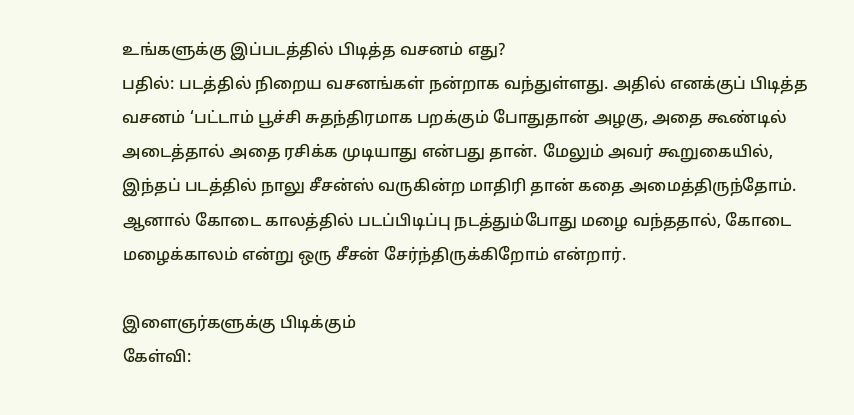உங்களுக்கு இப்படத்தில் பிடித்த வசனம் எது?
பதில்: படத்தில் நிறைய வசனங்கள் நன்றாக வந்துள்ளது. அதில் எனக்குப் பிடித்த வசனம் ‘பட்டாம் பூச்சி சுதந்திரமாக பறக்கும் போதுதான் அழகு, அதை கூண்டில் அடைத்தால் அதை ரசிக்க முடியாது என்பது தான். மேலும் அவர் கூறுகையில், இந்தப் படத்தில் நாலு சீசன்ஸ் வருகின்ற மாதிரி தான் கதை அமைத்திருந்தோம். ஆனால் கோடை காலத்தில் படப்பிடிப்பு நடத்தும்போது மழை வந்ததால், கோடை மழைக்காலம் என்று ஒரு சீசன் சேர்ந்திருக்கிறோம் என்றார்.

இளைஞர்களுக்கு பிடிக்கும்
கேள்வி: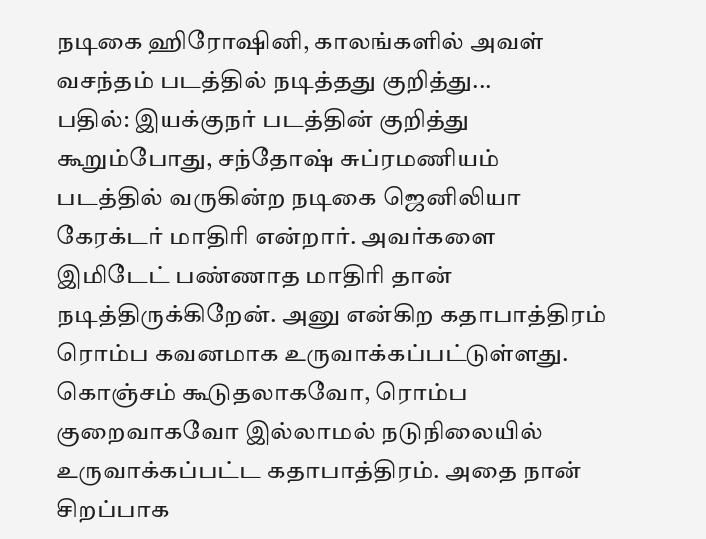நடிகை ஹிரோஷினி, காலங்களில் அவள் வசந்தம் படத்தில் நடித்தது குறித்து...
பதில்: இயக்குநர் படத்தின் குறித்து கூறும்போது, சந்தோஷ் சுப்ரமணியம் படத்தில் வருகின்ற நடிகை ஜெனிலியா கேரக்டர் மாதிரி என்றார். அவர்களை இமிடேட் பண்ணாத மாதிரி தான் நடித்திருக்கிறேன். அனு என்கிற கதாபாத்திரம் ரொம்ப கவனமாக உருவாக்கப்பட்டுள்ளது. கொஞ்சம் கூடுதலாகவோ, ரொம்ப குறைவாகவோ இல்லாமல் நடுநிலையில் உருவாக்கப்பட்ட கதாபாத்திரம். அதை நான் சிறப்பாக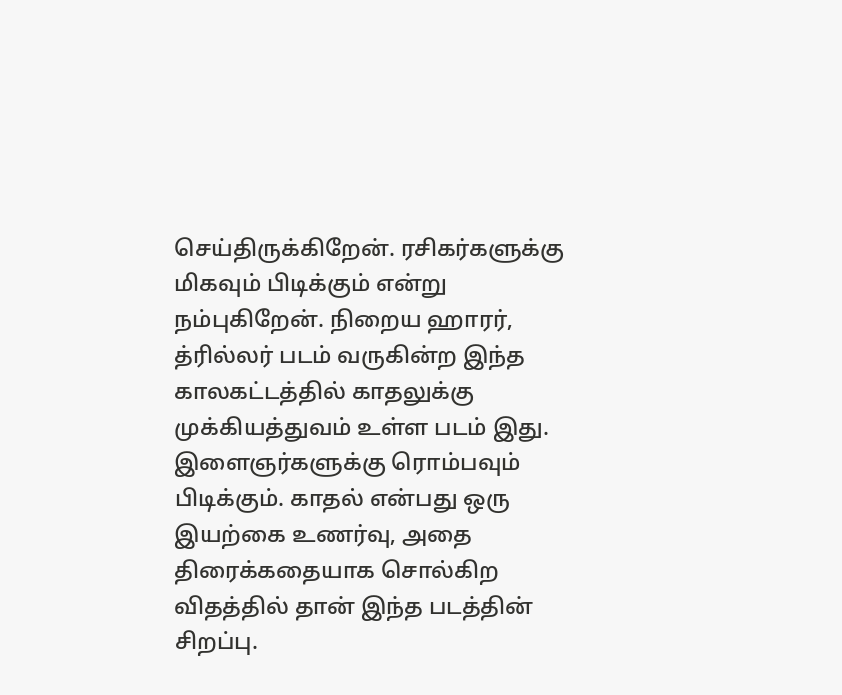செய்திருக்கிறேன். ரசிகர்களுக்கு மிகவும் பிடிக்கும் என்று நம்புகிறேன். நிறைய ஹாரர், த்ரில்லர் படம் வருகின்ற இந்த காலகட்டத்தில் காதலுக்கு முக்கியத்துவம் உள்ள படம் இது. இளைஞர்களுக்கு ரொம்பவும் பிடிக்கும். காதல் என்பது ஒரு இயற்கை உணர்வு, அதை திரைக்கதையாக சொல்கிற விதத்தில் தான் இந்த படத்தின் சிறப்பு.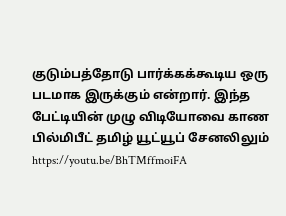குடும்பத்தோடு பார்க்கக்கூடிய ஒரு படமாக இருக்கும் என்றார். இந்த பேட்டியின் முழு விடியோவை காண பில்மிபீட் தமிழ் யூட்யூப் சேனலிலும் https://youtu.be/BhTMffmoiFA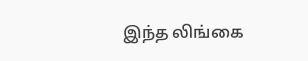இந்த லிங்கை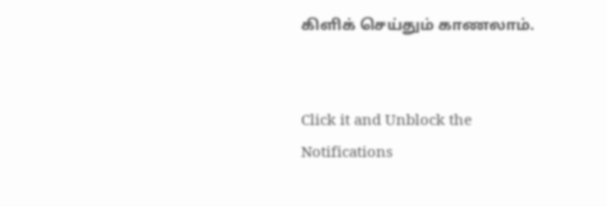கிளிக் செய்தும் காணலாம்.


Click it and Unblock the Notifications